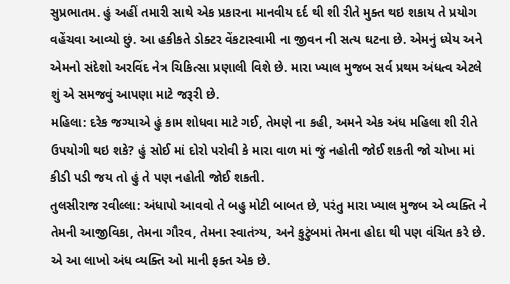સુપ્રભાતમ. હું અહીં તમારી સાથે એક પ્રકારના માનવીય દર્દ થી શી રીતે મુક્ત થઇ શકાય તે પ્રયોગ વહેંચવા આવ્યો છું. આ હકીકતે ડોક્ટર વેંકટાસ્વામી ના જીવન ની સત્ય ઘટના છે. એમનું ધ્યેય અને એમનો સંદેશો અરવિંદ નેત્ર ચિકિત્સા પ્રણાલી વિશે છે. મારા ખ્યાલ મુજબ સર્વ પ્રથમ અંધત્વ એટલે શું એ સમજવું આપણા માટે જરૂરી છે.
મહિલા: દરેક જગ્યાએ હું કામ શોધવા માટે ગઈ, તેમણે ના કહી, અમને એક અંધ મહિલા શી રીતે ઉપયોગી થઇ શકે? હું સોઈ માં દોરો પરોવી કે મારા વાળ માં જું નહોતી જોઈ શકતી જો ચોખા માં કીડી પડી જય તો હું તે પણ નહોતી જોઈ શકતી.
તુલસીરાજ રવીલ્લા: અંધાપો આવવો તે બહુ મોટી બાબત છે, પરંતુ મારા ખ્યાલ મુજબ એ વ્યક્તિ ને તેમની આજીવિકા, તેમના ગૌરવ, તેમના સ્વાતંત્ર્ય, અને કુટુંબમાં તેમના હોદા થી પણ વંચિત કરે છે. એ આ લાખો અંધ વ્યક્તિ ઓ માની ફક્ત એક છે.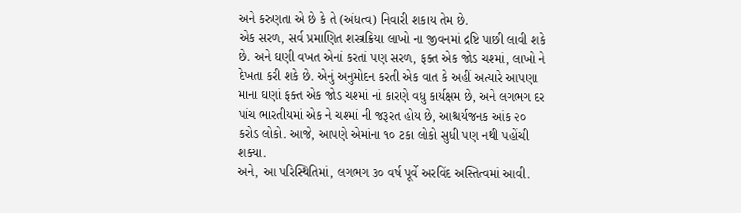અને કરુણતા એ છે કે તે (અંધત્વ) નિવારી શકાય તેમ છે.
એક સરળ, સર્વ પ્રમાણિત શસ્ત્રક્રિયા લાખો ના જીવનમાં દ્રષ્ટિ પાછી લાવી શકે છે. અને ઘણી વખત એનાં કરતાં પણ સરળ, ફક્ત એક જોડ ચશ્માં, લાખો ને દેખતા કરી શકે છે. એનું અનુમોદન કરતી એક વાત કે અહીં અત્યારે આપણા માના ઘણાં ફક્ત એક જોડ ચશ્માં નાં કારણે વધુ કાર્યક્ષમ છે, અને લગભગ દર પાંચ ભારતીયમાં એક ને ચશ્માં ની જરૂરત હોય છે, આશ્ચર્યજનક આંક ૨૦ કરોડ લોકો. આજે, આપણે એમાંના ૧૦ ટકા લોકો સુધી પણ નથી પહોંચી શક્યા.
અને, આ પરિસ્થિતિમાં, લગભગ ૩૦ વર્ષ પૂર્વે અરવિંદ અસ્તિત્વમાં આવી.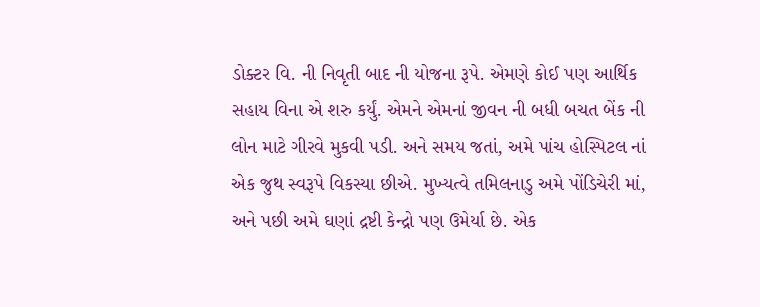ડોક્ટર વિ. ની નિવૃતી બાદ ની યોજના રૂપે. એમણે કોઈ પણ આર્થિક સહાય વિના એ શરુ કર્યું. એમને એમનાં જીવન ની બધી બચત બેંક ની લોન માટે ગીરવે મુકવી પડી. અને સમય જતાં, અમે પાંચ હોસ્પિટલ નાં એક જુથ સ્વરૂપે વિકસ્યા છીએ. મુખ્યત્વે તમિલનાડુ અમે પોંડિચેરી માં, અને પછી અમે ઘણાં દ્રષ્ટી કેન્દ્રો પણ ઉમેર્યા છે. એક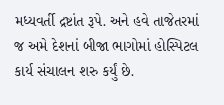મધ્યવર્તી દ્રષ્ટાંત રૂપે. અને હવે તાજેતરમાં જ અમે દેશનાં બીજા ભાગોમાં હોસ્પિટલ કાર્ય સંચાલન શરુ કર્યું છે.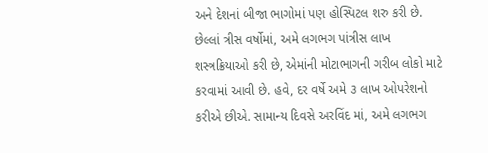અને દેશનાં બીજા ભાગોમાં પણ હોસ્પિટલ શરુ કરી છે.
છેલ્લાં ત્રીસ વર્ષોમાં, અમે લગભગ પાંત્રીસ લાખ શસ્ત્રક્રિયાઓ કરી છે, એમાંની મોટાભાગની ગરીબ લોકો માટે કરવામાં આવી છે. હવે, દર વર્ષે અમે ૩ લાખ ઓપરેશનો કરીએ છીએ. સામાન્ય દિવસે અરવિંદ માં, અમે લગભગ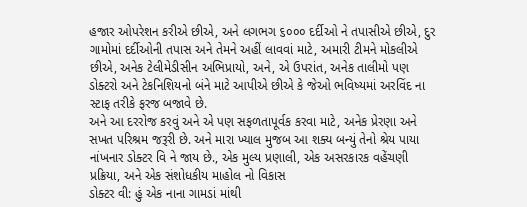હજાર ઓપરેશન કરીએ છીએ, અને લગભગ ૬૦૦૦ દર્દીઓ ને તપાસીએ છીએ, દુર ગામોમાં દર્દીઓની તપાસ અને તેમને અહીં લાવવાં માટે, અમારી ટીમને મોકલીએ છીએ, અનેક ટેલીમેડીસીન અભિપ્રાયો, અને, એ ઉપરાંત, અનેક તાલીમો પણ ડોક્ટરો અને ટેકનિશિયનો બંને માટે આપીએ છીએ કે જેઓ ભવિષ્યમાં અરવિંદ ના સ્ટાફ તરીકે ફરજ બજાવે છે.
અને આ દરરોજ કરવું અને એ પણ સફળતાપૂર્વક કરવા માટે, અનેક પ્રેરણા અને સખત પરિશ્રમ જરૂરી છે. અને મારા ખ્યાલ મુજબ આ શક્ય બન્યું તેનો શ્રેય પાયા નાંખનાર ડોક્ટર વિ ને જાય છે., એક મુલ્ય પ્રણાલી, એક અસરકારક વહેંચણી પ્રક્રિયા, અને એક સંશોધકીય માહોલ નો વિકાસ
ડોક્ટર વી: હું એક નાના ગામડાં માંથી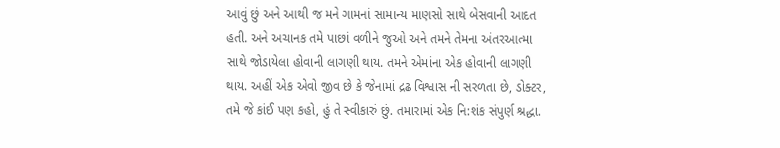આવું છું અને આથી જ મને ગામનાં સામાન્ય માણસો સાથે બેસવાની આદત હતી. અને અચાનક તમે પાછાં વળીને જુઓ અને તમને તેમના અંતરઆત્મા સાથે જોડાયેલા હોવાની લાગણી થાય. તમને એમાંના એક હોવાની લાગણી થાય. અહીં એક એવો જીવ છે કે જેનામાં દ્રઢ વિશ્વાસ ની સરળતા છે, ડોક્ટર, તમે જે કાંઈ પણ કહો, હું તે સ્વીકારું છું. તમારામાં એક નિ:શંક સંપુર્ણ શ્રદ્ધા.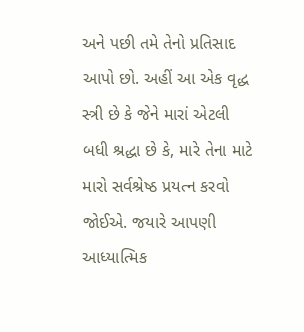અને પછી તમે તેનો પ્રતિસાદ આપો છો. અહીં આ એક વૃદ્ધ સ્ત્રી છે કે જેને મારાં એટલી બધી શ્રદ્ધા છે કે, મારે તેના માટે મારો સર્વશ્રેષ્ઠ પ્રયત્ન કરવો જોઈએ. જયારે આપણી આધ્યાત્મિક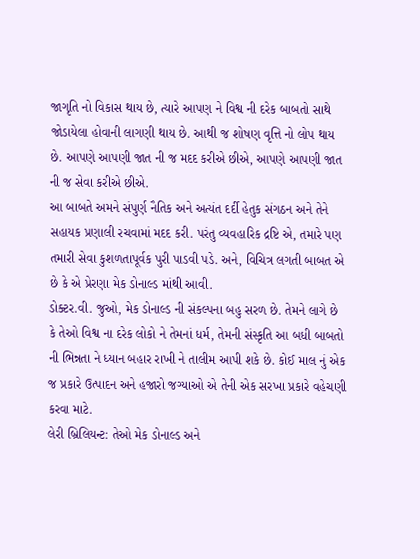જાગૃતિ નો વિકાસ થાય છે, ત્યારે આપણ ને વિશ્વ ની દરેક બાબતો સાથે જોડાયેલા હોવાની લાગણી થાય છે. આથી જ શોષણ વૃત્તિ નો લોપ થાય છે. આપણે આપણી જાત ની જ મદદ કરીએ છીએ, આપણે આપણી જાત ની જ સેવા કરીએ છીએ.
આ બાબતે અમને સંપુર્ણ નૈતિક અને અત્યંત દર્દી હેતુક સંગઠન અને તેને સહાયક પ્રણાલી રચવામાં મદદ કરી. પરંતુ વ્યવહારિક દ્રષ્ટિ એ, તમારે પણ તમારી સેવા કુશળતાપૂર્વક પુરી પાડવી પડે. અને, વિચિત્ર લગતી બાબત એ છે કે એ પ્રેરણા મેક ડોનાલ્ડ માંથી આવી.
ડોક્ટર.વી. જુઓ, મેક ડોનાલ્ડ ની સંકલ્પના બહુ સરળ છે. તેમને લાગે છે કે તેઓ વિશ્વ ના દરેક લોકો ને તેમનાં ધર્મ, તેમની સંસ્કૃતિ આ બધી બાબતો ની ભિન્નતા ને ધ્યાન બહાર રાખી ને તાલીમ આપી શકે છે. કોઈ માલ નું એક જ પ્રકારે ઉત્પાદન અને હજારો જગ્યાઓ એ તેની એક સરખા પ્રકારે વહેચણી કરવા માટે.
લેરી બ્રિલિયન્ટ: તેઓ મેક ડોનાલ્ડ અને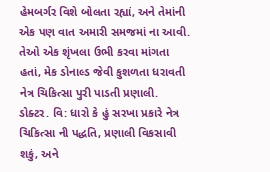હેમબર્ગર વિશે બોલતા રહ્યાં, અને તેમાંની એક પણ વાત અમારી સમજમાં ના આવી. તેઓ એક શૃંખલા ઉભી કરવા માંગતા હતાં, મેક ડોનાલ્ડ જેવી કુશળતા ધરાવતી નેત્ર ચિકિત્સા પુરી પાડતી પ્રણાલી.
ડોક્ટર. વિ: ધારો કે હું સરખા પ્રકારે નેત્ર ચિકિત્સા ની પદ્ધતિ, પ્રણાલી વિકસાવી શકું, અને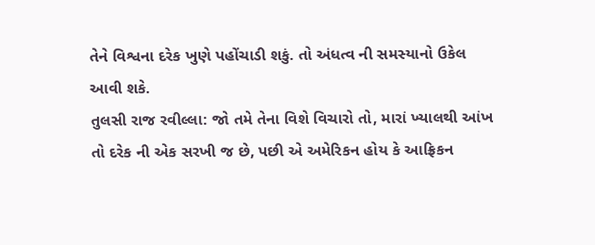તેને વિશ્વના દરેક ખુણે પહોંચાડી શકું. તો અંધત્વ ની સમસ્યાનો ઉકેલ આવી શકે.
તુલસી રાજ રવીલ્લા: જો તમે તેના વિશે વિચારો તો, મારાં ખ્યાલથી આંખ તો દરેક ની એક સરખી જ છે, પછી એ અમેરિકન હોય કે આફ્રિકન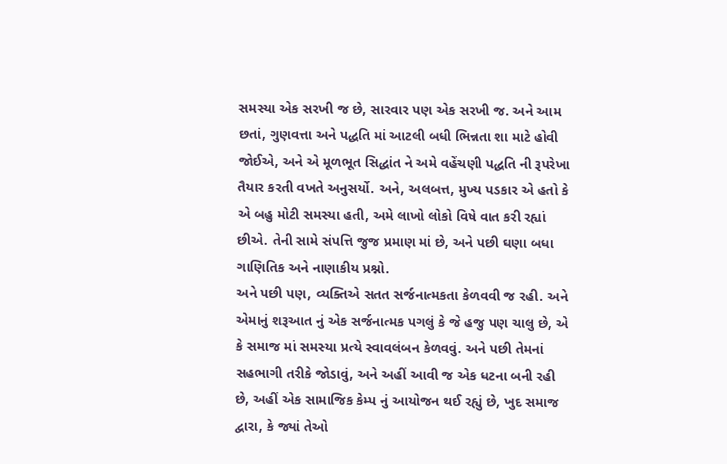સમસ્યા એક સરખી જ છે, સારવાર પણ એક સરખી જ. અને આમ છતાં, ગુણવત્તા અને પદ્ધતિ માં આટલી બધી ભિન્નતા શા માટે હોવી જોઈએ, અને એ મૂળભૂત સિદ્ધાંત ને અમે વહેંચણી પદ્ધતિ ની રૂપરેખા તૈયાર કરતી વખતે અનુસર્યો. અને, અલબત્ત, મુખ્ય પડકાર એ હતો કે એ બહુ મોટી સમસ્યા હતી, અમે લાખો લોકો વિષે વાત કરી રહ્યાં છીએ. તેની સામે સંપત્તિ જુજ પ્રમાણ માં છે, અને પછી ઘણા બધા ગાણિતિક અને નાણાકીય પ્રશ્નો.
અને પછી પણ, વ્યક્તિએ સતત સર્જનાત્મકતા કેળવવી જ રહી. અને એમાનું શરૂઆત નું એક સર્જનાત્મક પગલું કે જે હજુ પણ ચાલુ છે, એ કે સમાજ માં સમસ્યા પ્રત્યે સ્વાવલંબન કેળવવું. અને પછી તેમનાં સહભાગી તરીકે જોડાવું, અને અહીં આવી જ એક ધટના બની રહી છે, અહીં એક સામાજિક કેમ્પ નું આયોજન થઈ રહ્યું છે, ખુદ સમાજ દ્વારા, કે જ્યાં તેઓ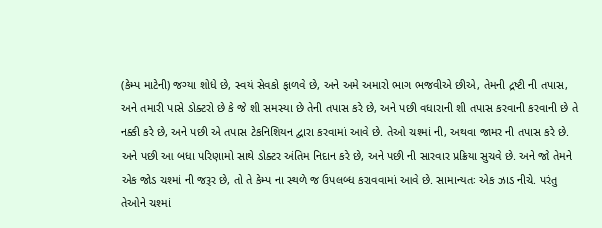(કેમ્પ માટેની) જગ્યા શોધે છે, સ્વયં સેવકો ફાળવે છે, અને અમે અમારો ભાગ ભજવીએ છીએ, તેમની દ્રષ્ટી ની તપાસ, અને તમારી પાસે ડોક્ટરો છે કે જે શી સમસ્યા છે તેની તપાસ કરે છે, અને પછી વધારાની શી તપાસ કરવાની કરવાની છે તે નક્કી કરે છે, અને પછી એ તપાસ ટેકનિશિયન દ્વારા કરવામાં આવે છે. તેઓ ચશ્માં ની, અથવા જામર ની તપાસ કરે છે.
અને પછી આ બધા પરિણામો સાથે ડોક્ટર અંતિમ નિદાન કરે છે, અને પછી ની સારવાર પ્રક્રિયા સુચવે છે. અને જો તેમને એક જોડ ચશ્માં ની જરૂર છે, તો તે કેમ્પ ના સ્થળે જ ઉપલબ્ધ કરાવવામાં આવે છે. સામાન્યતઃ એક ઝાડ નીચે. પરંતુ તેઓને ચશ્માં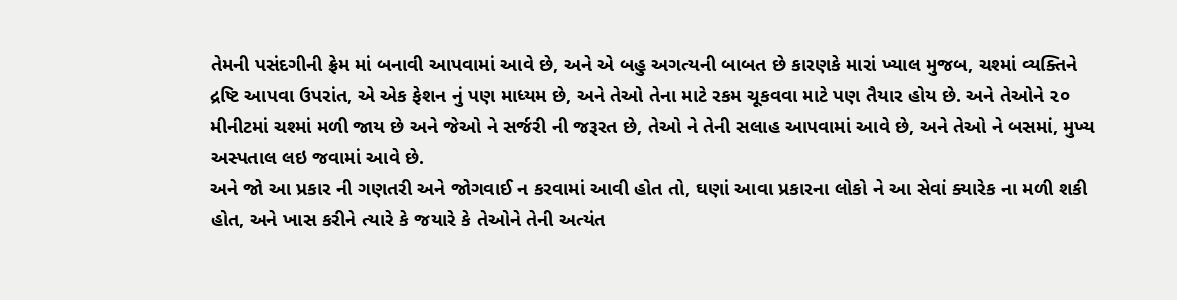તેમની પસંદગીની ફ્રેમ માં બનાવી આપવામાં આવે છે, અને એ બહુ અગત્યની બાબત છે કારણકે મારાં ખ્યાલ મુજબ, ચશ્માં વ્યક્તિને દ્રષ્ટિ આપવા ઉપરાંત, એ એક ફેશન નું પણ માધ્યમ છે, અને તેઓ તેના માટે રકમ ચૂકવવા માટે પણ તૈયાર હોય છે. અને તેઓને ૨૦ મીનીટમાં ચશ્માં મળી જાય છે અને જેઓ ને સર્જરી ની જરૂરત છે, તેઓ ને તેની સલાહ આપવામાં આવે છે, અને તેઓ ને બસમાં, મુખ્ય અસ્પતાલ લઇ જવામાં આવે છે.
અને જો આ પ્રકાર ની ગણતરી અને જોગવાઈ ન કરવામાં આવી હોત તો, ઘણાં આવા પ્રકારના લોકો ને આ સેવાં ક્યારેક ના મળી શકી હોત, અને ખાસ કરીને ત્યારે કે જયારે કે તેઓને તેની અત્યંત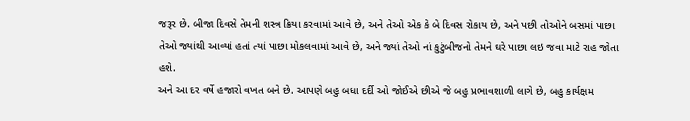જરૂર છે. બીજા દિવસે તેમની શસ્ત્ર ક્રિયા કરવામાં આવે છે, અને તેઓ એક કે બે દિવસ રોકાય છે, અને પછી તોઓને બસમાં પાછા તેઓ જ્યાંથી આવ્યાં હતાં ત્યાં પાછા મોકલવામાં આવે છે, અને જ્યાં તેઓ નાં કુટુંબીજનો તેમને ઘરે પાછા લઇ જવા માટે રાહ જોતા હશે.
અને આ દર વર્ષે હજારો વખત બને છે. આપણે બહુ બધા દર્દી ઓ જોઈએ છીએ જે બહુ પ્રભાવશાળી લાગે છે, બહુ કાર્યક્ષમ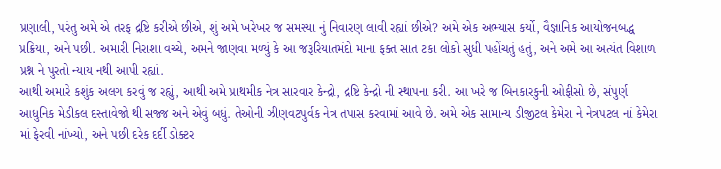પ્રણાલી, પરંતુ અમે એ તરફ દ્રષ્ટિ કરીએ છીએ, શું અમે ખરેખર જ સમસ્યા નું નિવારણ લાવી રહ્યાં છીએ? અમે એક અભ્યાસ કર્યો, વૈજ્ઞાનિક આયોજનબદ્ધ પ્રક્રિયા, અને પછી. અમારી નિરાશા વચ્ચે, અમને જાણવા મળ્યું કે આ જરૂરિયાતમંદો માના ફક્ત સાત ટકા લોકો સુધી પહોંચતું હતું, અને અમે આ અત્યંત વિશાળ પ્રશ્ન ને પુરતો ન્યાય નથી આપી રહ્યાં.
આથી અમારે કશુંક અલગ કરવું જ રહ્યું, આથી અમે પ્રાથમીક નેત્ર સારવાર કેન્દ્રો, દ્રષ્ટિ કેન્દ્રો ની સ્થાપના કરી. આ ખરે જ બિનકારકુની ઓફીસો છે, સંપુર્ણ આધુનિક મેડીકલ દસ્તાવેજો થી સજ્જ અને એવું બધું. તેઓની ઝીણવટપુર્વક નેત્ર તપાસ કરવામાં આવે છે. અમે એક સામાન્ય ડીજીટલ કેમેરા ને નેત્રપટલ નાં કેમેરા માં ફેરવી નાંખ્યો, અને પછી દરેક દર્દી ડોક્ટર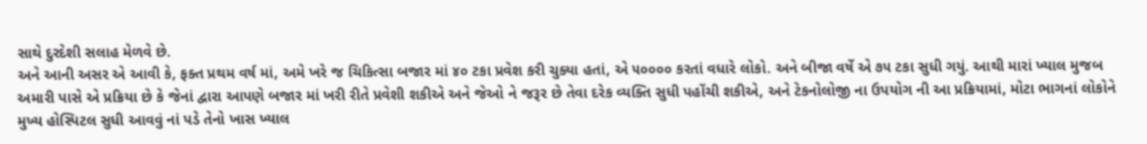સાથે દુરદેશી સલાહ મેળવે છે.
અને આની અસર એ આવી કે, ફક્ત પ્રથમ વર્ષ માં, અમે ખરે જ ચિકિત્સા બજાર માં ૪૦ ટકા પ્રવેશ કરી ચુક્યા હતાં, એ ૫૦૦૦૦ કરતાં વધારે લોકો. અને બીજા વર્ષે એ ૭૫ ટકા સુધી ગયું. આથી મારાં ખ્યાલ મુજબ અમારી પાસે એ પ્રક્રિયા છે કે જેનાં દ્વારા આપણે બજાર માં ખરી રીતે પ્રવેશી શકીએ અને જેઓ ને જરૂર છે તેવા દરેક વ્યક્તિ સુધી પહોંચી શકીએ, અને ટેકનોલોજી ના ઉપયોગ ની આ પ્રક્રિયામાં, મોટા ભાગનાં લોકોને મુખ્ય હોસ્પિટલ સુધી આવવું નાં પડે તેનો ખાસ ખ્યાલ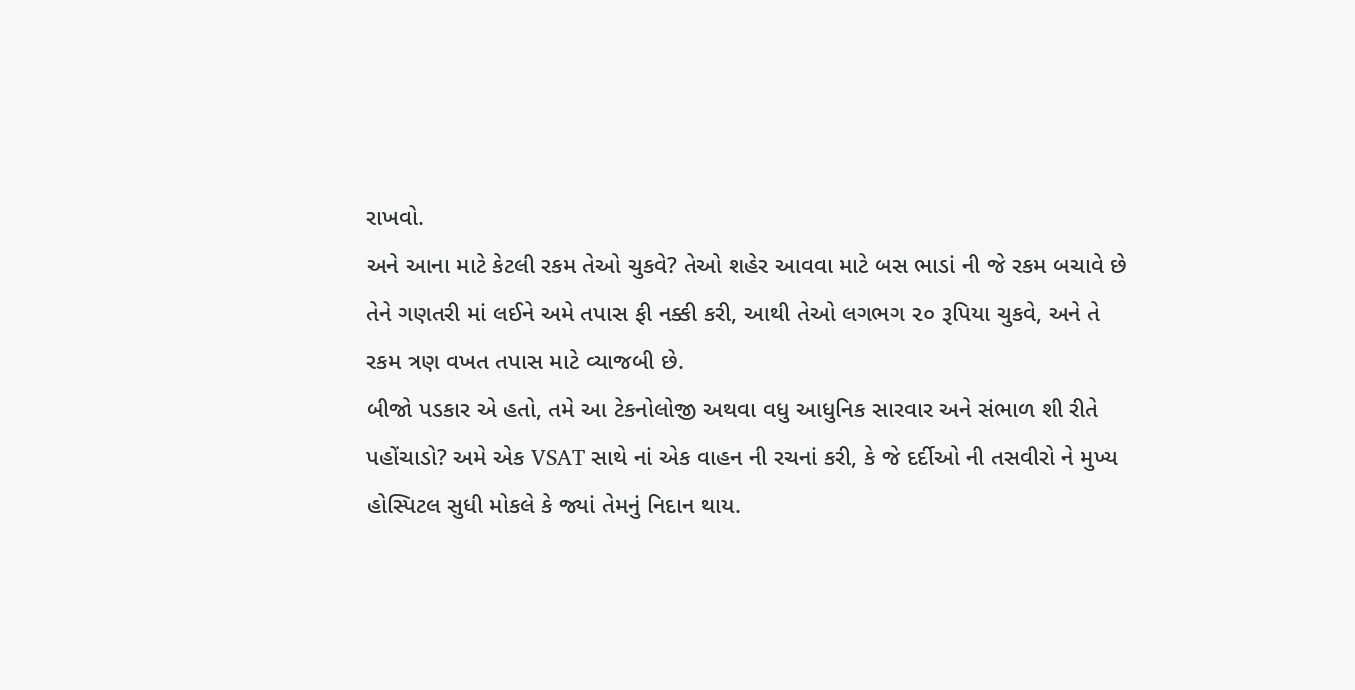રાખવો.
અને આના માટે કેટલી રકમ તેઓ ચુકવે? તેઓ શહેર આવવા માટે બસ ભાડાં ની જે રકમ બચાવે છે તેને ગણતરી માં લઈને અમે તપાસ ફી નક્કી કરી, આથી તેઓ લગભગ ૨૦ રૂપિયા ચુકવે, અને તે રકમ ત્રણ વખત તપાસ માટે વ્યાજબી છે.
બીજો પડકાર એ હતો, તમે આ ટેકનોલોજી અથવા વધુ આધુનિક સારવાર અને સંભાળ શી રીતે પહોંચાડો? અમે એક VSAT સાથે નાં એક વાહન ની રચનાં કરી, કે જે દર્દીઓ ની તસવીરો ને મુખ્ય હોસ્પિટલ સુધી મોકલે કે જ્યાં તેમનું નિદાન થાય.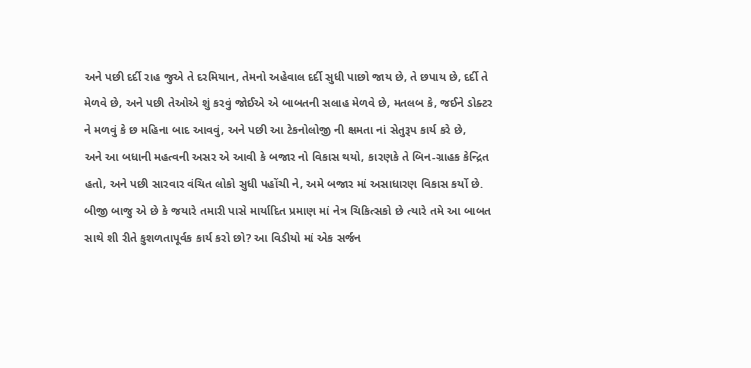અને પછી દર્દી રાહ જુએ તે દરમિયાન, તેમનો અહેવાલ દર્દી સુધી પાછો જાય છે, તે છપાય છે, દર્દી તે મેળવે છે, અને પછી તેઓએ શું કરવું જોઈએ એ બાબતની સલાહ મેળવે છે, મતલબ કે, જઈને ડોક્ટર ને મળવું કે છ મહિના બાદ આવવું, અને પછી આ ટેકનોલોજી ની ક્ષમતા નાં સેતુરૂપ કાર્ય કરે છે,
અને આ બધાની મહત્વની અસર એ આવી કે બજાર નો વિકાસ થયો, કારણકે તે બિન-ગ્રાહક કેન્દ્રિત હતો, અને પછી સારવાર વંચિત લોકો સુધી પહોંચી ને, અમે બજાર માં અસાધારણ વિકાસ કર્યો છે.
બીજી બાજુ એ છે કે જયારે તમારી પાસે માર્યાદિત પ્રમાણ માં નેત્ર ચિકિત્સકો છે ત્યારે તમે આ બાબત સાથે શી રીતે કુશળતાપૂર્વક કાર્ય કરો છો? આ વિડીયો માં એક સર્જન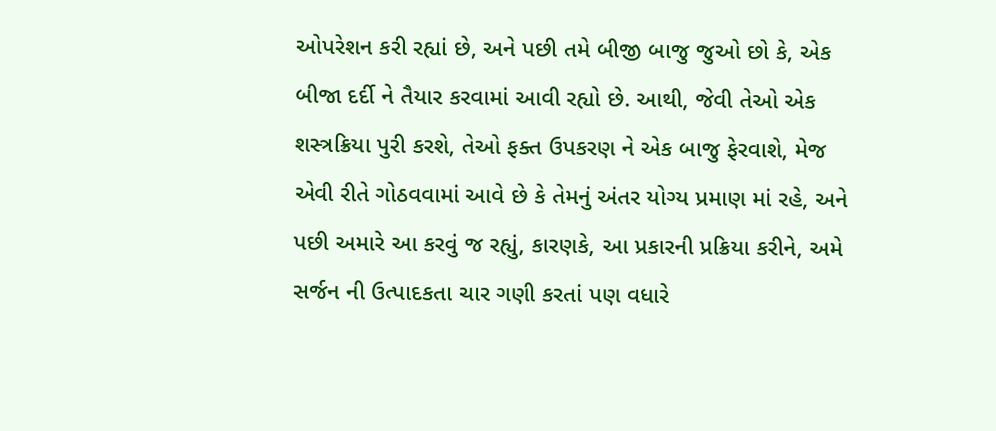ઓપરેશન કરી રહ્યાં છે, અને પછી તમે બીજી બાજુ જુઓ છો કે, એક બીજા દર્દી ને તૈયાર કરવામાં આવી રહ્યો છે. આથી, જેવી તેઓ એક શસ્ત્રક્રિયા પુરી કરશે, તેઓ ફક્ત ઉપકરણ ને એક બાજુ ફેરવાશે, મેજ એવી રીતે ગોઠવવામાં આવે છે કે તેમનું અંતર યોગ્ય પ્રમાણ માં રહે, અને પછી અમારે આ કરવું જ રહ્યું, કારણકે, આ પ્રકારની પ્રક્રિયા કરીને, અમે સર્જન ની ઉત્પાદકતા ચાર ગણી કરતાં પણ વધારે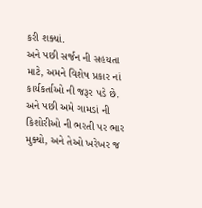કરી શક્યાં.
અને પછી સર્જન ની સહયતા માટે, અમને વિશેષ પ્રકાર નાં કાર્યકર્તાઓ ની જરૂર પડે છે. અને પછી અમે ગામડાં ની કિશોરીઓ ની ભરતી પર ભાર મુક્યો, અને તેઓ ખરેખર જ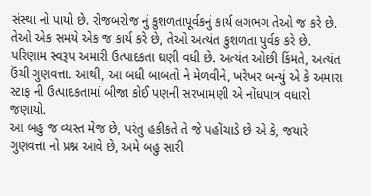સંસ્થા નો પાયો છે. રોજબરોજ નું કુશળતાપૂર્વકનું કાર્ય લગભગ તેઓ જ કરે છે. તેઓ એક સમયે એક જ કાર્ય કરે છે, તેઓ અત્યંત કુશળતા પુર્વક કરે છે. પરિણામ સ્વરૂપ અમારી ઉત્પાદકતા ઘણી વધી છે. અત્યંત ઓછી કિંમતે, અત્યંત ઉંચી ગુણવત્તા. આથી, આ બધી બાબતો ને મેળવીને, ખરેખર બન્યું એ કે અમારા સ્ટાફ ની ઉત્પાદકતામાં બીજા કોઈ પણની સરખામણી એ નોંધપાત્ર વધારો જણાયો.
આ બહુ જ વ્યસ્ત મેજ છે, પરંતુ હકીકતે તે જે પહોંચાડે છે એ કે, જયારે ગુણવત્તા નો પ્રશ્ન આવે છે, અમે બહુ સારી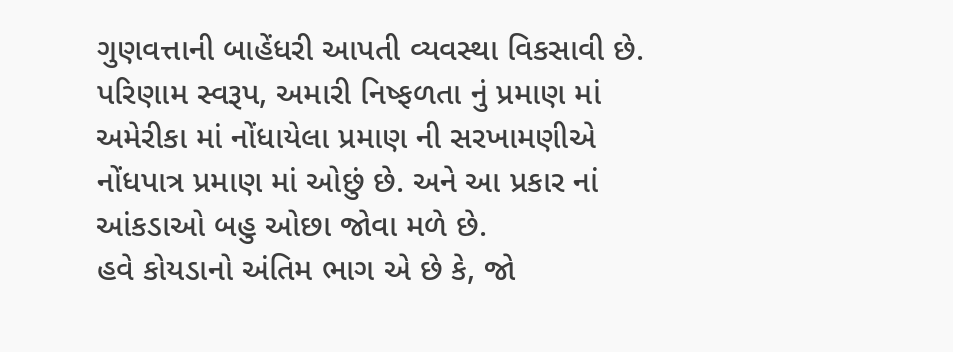ગુણવત્તાની બાહેંધરી આપતી વ્યવસ્થા વિકસાવી છે. પરિણામ સ્વરૂપ, અમારી નિષ્ફળતા નું પ્રમાણ માં અમેરીકા માં નોંધાયેલા પ્રમાણ ની સરખામણીએ નોંધપાત્ર પ્રમાણ માં ઓછું છે. અને આ પ્રકાર નાં આંકડાઓ બહુ ઓછા જોવા મળે છે.
હવે કોયડાનો અંતિમ ભાગ એ છે કે, જો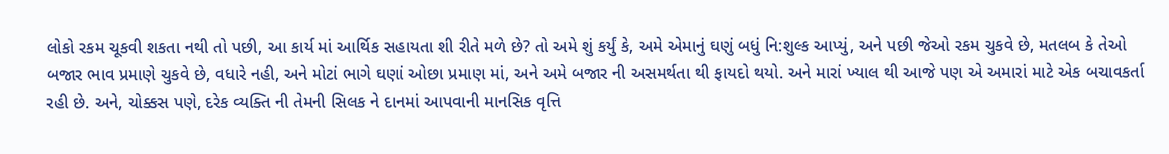લોકો રકમ ચૂકવી શકતા નથી તો પછી, આ કાર્ય માં આર્થિક સહાયતા શી રીતે મળે છે? તો અમે શું કર્યું કે, અમે એમાનું ઘણું બધું નિ:શુલ્ક આપ્યું, અને પછી જેઓ રકમ ચુકવે છે, મતલબ કે તેઓ બજાર ભાવ પ્રમાણે ચુકવે છે, વધારે નહી, અને મોટાં ભાગે ઘણાં ઓછા પ્રમાણ માં, અને અમે બજાર ની અસમર્થતા થી ફાયદો થયો. અને મારાં ખ્યાલ થી આજે પણ એ અમારાં માટે એક બચાવકર્તા રહી છે. અને, ચોક્કસ પણે, દરેક વ્યક્તિ ની તેમની સિલક ને દાનમાં આપવાની માનસિક વૃત્તિ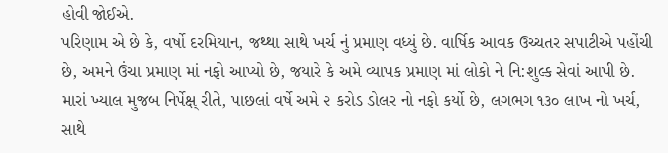હોવી જોઈએ.
પરિણામ એ છે કે, વર્ષો દરમિયાન, જથ્થા સાથે ખર્ચ નું પ્રમાણ વધ્યું છે. વાર્ષિક આવક ઉચ્ચતર સપાટીએ પહોંચી છે, અમને ઉંચા પ્રમાણ માં નફો આપ્યો છે, જયારે કે અમે વ્યાપક પ્રમાણ માં લોકો ને નિ:શુલ્ક સેવાં આપી છે. મારાં ખ્યાલ મુજબ નિર્પેક્ષ્ રીતે, પાછલાં વર્ષે અમે ૨ કરોડ ડોલર નો નફો કર્યો છે, લગભગ ૧૩૦ લાખ નો ખર્ચ, સાથે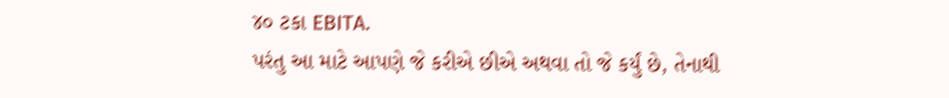૪૦ ટકા EBITA.
પરંતુ આ માટે આપણે જે કરીએ છીએ અથવા તો જે કર્યું છે, તેનાથી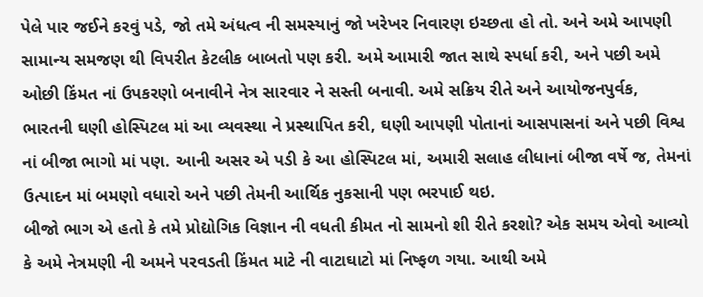પેલે પાર જઈને કરવું પડે, જો તમે અંધત્વ ની સમસ્યાનું જો ખરેખર નિવારણ ઇચ્છતા હો તો. અને અમે આપણી સામાન્ય સમજણ થી વિપરીત કેટલીક બાબતો પણ કરી. અમે આમારી જાત સાથે સ્પર્ધા કરી, અને પછી અમે ઓછી કિંમત નાં ઉપકરણો બનાવીને નેત્ર સારવાર ને સસ્તી બનાવી. અમે સક્રિય રીતે અને આયોજનપુર્વક, ભારતની ઘણી હોસ્પિટલ માં આ વ્યવસ્થા ને પ્રસ્થાપિત કરી, ઘણી આપણી પોતાનાં આસપાસનાં અને પછી વિશ્વ નાં બીજા ભાગો માં પણ. આની અસર એ પડી કે આ હોસ્પિટલ માં, અમારી સલાહ લીધાનાં બીજા વર્ષે જ, તેમનાં ઉત્પાદન માં બમણો વધારો અને પછી તેમની આર્થિક નુકસાની પણ ભરપાઈ થઇ.
બીજો ભાગ એ હતો કે તમે પ્રોદ્યોગિક વિજ્ઞાન ની વધતી કીમત નો સામનો શી રીતે કરશો? એક સમય એવો આવ્યો કે અમે નેત્રમણી ની અમને પરવડતી કિંમત માટે ની વાટાઘાટો માં નિષ્ફળ ગયા. આથી અમે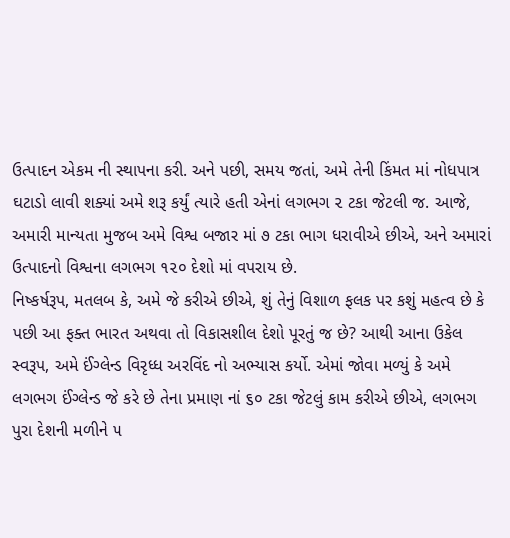ઉત્પાદન એકમ ની સ્થાપના કરી. અને પછી, સમય જતાં, અમે તેની કિંમત માં નોધપાત્ર ઘટાડો લાવી શક્યાં અમે શરૂ કર્યું ત્યારે હતી એનાં લગભગ ૨ ટકા જેટલી જ. આજે, અમારી માન્યતા મુજબ અમે વિશ્વ બજાર માં ૭ ટકા ભાગ ધરાવીએ છીએ, અને અમારાં ઉત્પાદનો વિશ્વના લગભગ ૧૨૦ દેશો માં વપરાય છે.
નિષ્કર્ષરૂપ, મતલબ કે, અમે જે કરીએ છીએ, શું તેનું વિશાળ ફલક પર કશું મહત્વ છે કે પછી આ ફક્ત ભારત અથવા તો વિકાસશીલ દેશો પૂરતું જ છે? આથી આના ઉકેલ સ્વરૂપ, અમે ઈંગ્લેન્ડ વિરૃધ્ધ અરવિંદ નો અભ્યાસ કર્યો. એમાં જોવા મળ્યું કે અમે લગભગ ઈંગ્લેન્ડ જે કરે છે તેના પ્રમાણ નાં ૬૦ ટકા જેટલું કામ કરીએ છીએ, લગભગ પુરા દેશની મળીને ૫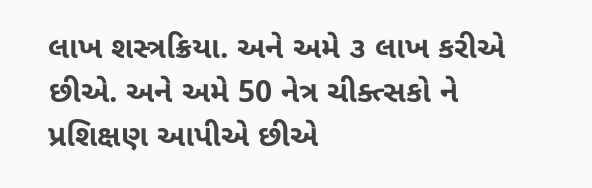લાખ શસ્ત્રક્રિયા. અને અમે ૩ લાખ કરીએ છીએ. અને અમે 50 નેત્ર ચીક્ત્સકો ને પ્રશિક્ષણ આપીએ છીએ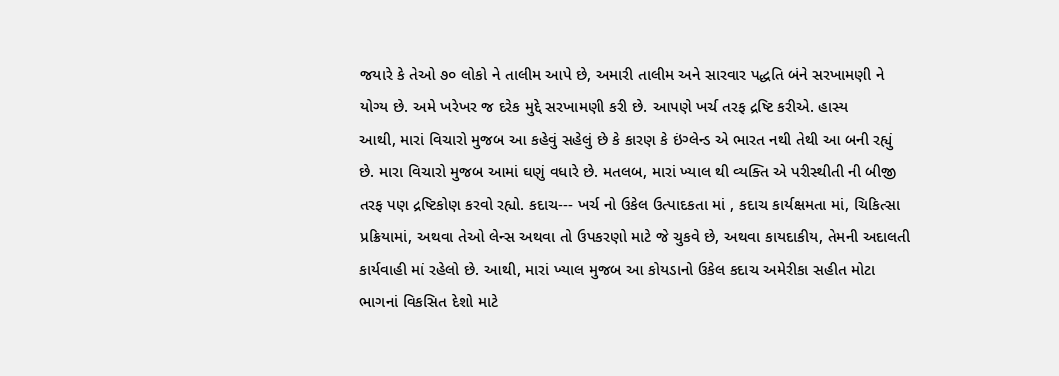જયારે કે તેઓ ૭૦ લોકો ને તાલીમ આપે છે, અમારી તાલીમ અને સારવાર પદ્ધતિ બંને સરખામણી ને યોગ્ય છે. અમે ખરેખર જ દરેક મુદ્દે સરખામણી કરી છે. આપણે ખર્ચ તરફ દ્રષ્ટિ કરીએ. હાસ્ય
આથી, મારાં વિચારો મુજબ આ કહેવું સહેલું છે કે કારણ કે ઇંગ્લેન્ડ એ ભારત નથી તેથી આ બની રહ્યું છે. મારા વિચારો મુજબ આમાં ઘણું વધારે છે. મતલબ, મારાં ખ્યાલ થી વ્યક્તિ એ પરીસ્થીતી ની બીજી તરફ પણ દ્રષ્ટિકોણ કરવો રહ્યો. કદાચ--- ખર્ચ નો ઉકેલ ઉત્પાદકતા માં , કદાચ કાર્યક્ષમતા માં, ચિકિત્સા પ્રક્રિયામાં, અથવા તેઓ લેન્સ અથવા તો ઉપકરણો માટે જે ચુકવે છે, અથવા કાયદાકીય, તેમની અદાલતી કાર્યવાહી માં રહેલો છે. આથી, મારાં ખ્યાલ મુજબ આ કોયડાનો ઉકેલ કદાચ અમેરીકા સહીત મોટા ભાગનાં વિકસિત દેશો માટે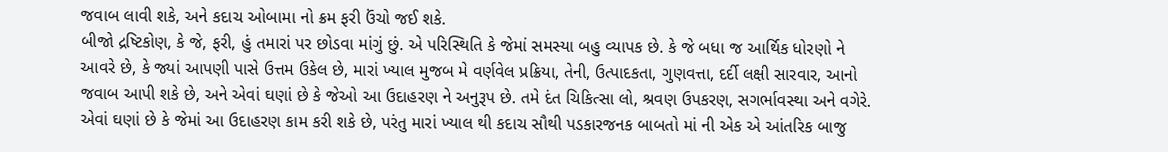જવાબ લાવી શકે, અને કદાચ ઓબામા નો ક્રમ ફરી ઉંચો જઈ શકે.
બીજો દ્રષ્ટિકોણ, કે જે, ફરી, હું તમારાં પર છોડવા માંગું છું. એ પરિસ્થિતિ કે જેમાં સમસ્યા બહુ વ્યાપક છે. કે જે બધા જ આર્થિક ધોરણો ને આવરે છે, કે જ્યાં આપણી પાસે ઉત્તમ ઉકેલ છે, મારાં ખ્યાલ મુજબ મે વર્ણવેલ પ્રક્રિયા, તેની, ઉત્પાદકતા, ગુણવત્તા, દર્દી લક્ષી સારવાર, આનો જવાબ આપી શકે છે, અને એવાં ઘણાં છે કે જેઓ આ ઉદાહરણ ને અનુરૂપ છે. તમે દંત ચિકિત્સા લો, શ્રવણ ઉપકરણ, સગર્ભાવસ્થા અને વગેરે. એવાં ઘણાં છે કે જેમાં આ ઉદાહરણ કામ કરી શકે છે, પરંતુ મારાં ખ્યાલ થી કદાચ સૌથી પડકારજનક બાબતો માં ની એક એ આંતરિક બાજુ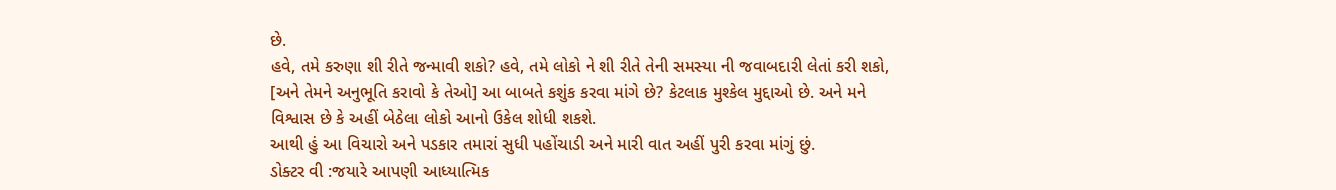છે.
હવે, તમે કરુણા શી રીતે જન્માવી શકો? હવે, તમે લોકો ને શી રીતે તેની સમસ્યા ની જવાબદારી લેતાં કરી શકો, [અને તેમને અનુભૂતિ કરાવો કે તેઓ] આ બાબતે કશુંક કરવા માંગે છે? કેટલાક મુશ્કેલ મુદ્દાઓ છે. અને મને વિશ્વાસ છે કે અહીં બેઠેલા લોકો આનો ઉકેલ શોધી શકશે.
આથી હું આ વિચારો અને પડકાર તમારાં સુધી પહોંચાડી અને મારી વાત અહીં પુરી કરવા માંગું છું.
ડોક્ટર વી :જયારે આપણી આધ્યાત્મિક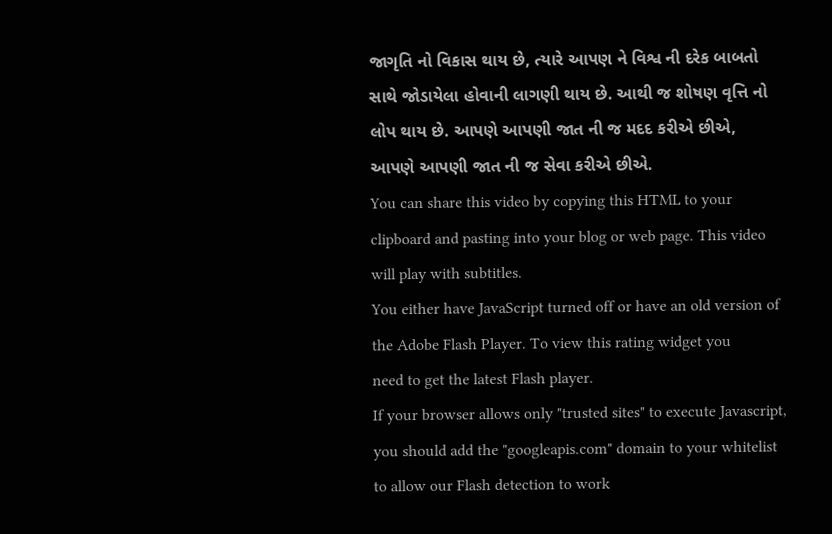જાગૃતિ નો વિકાસ થાય છે, ત્યારે આપણ ને વિશ્વ ની દરેક બાબતો સાથે જોડાયેલા હોવાની લાગણી થાય છે. આથી જ શોષણ વૃત્તિ નો લોપ થાય છે. આપણે આપણી જાત ની જ મદદ કરીએ છીએ, આપણે આપણી જાત ની જ સેવા કરીએ છીએ.
You can share this video by copying this HTML to your clipboard and pasting into your blog or web page. This video will play with subtitles.
You either have JavaScript turned off or have an old version of the Adobe Flash Player. To view this rating widget you
need to get the latest Flash player.
If your browser allows only "trusted sites" to execute Javascript, you should add the "googleapis.com" domain to your whitelist to allow our Flash detection to work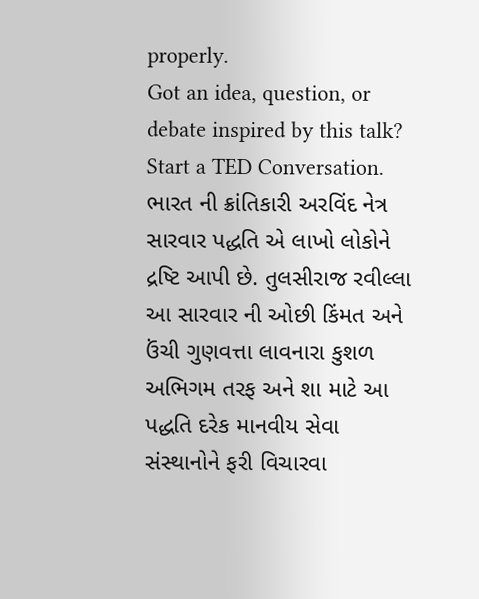properly.
Got an idea, question, or debate inspired by this talk? Start a TED Conversation.
ભારત ની ક્રાંતિકારી અરવિંદ નેત્ર સારવાર પદ્ધતિ એ લાખો લોકોને દ્રષ્ટિ આપી છે. તુલસીરાજ રવીલ્લા આ સારવાર ની ઓછી કિંમત અને ઉંચી ગુણવત્તા લાવનારા કુશળ અભિગમ તરફ અને શા માટે આ પદ્ધતિ દરેક માનવીય સેવા સંસ્થાનોને ફરી વિચારવા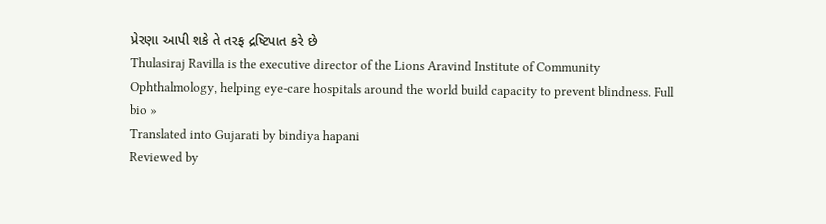પ્રેરણા આપી શકે તે તરફ દ્રષ્ટિપાત કરે છે
Thulasiraj Ravilla is the executive director of the Lions Aravind Institute of Community Ophthalmology, helping eye-care hospitals around the world build capacity to prevent blindness. Full bio »
Translated into Gujarati by bindiya hapani
Reviewed by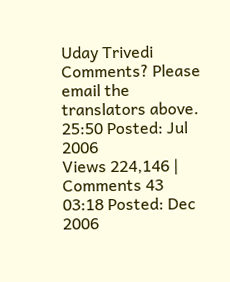Uday Trivedi
Comments? Please email the translators above.
25:50 Posted: Jul 2006
Views 224,146 | Comments 43
03:18 Posted: Dec 2006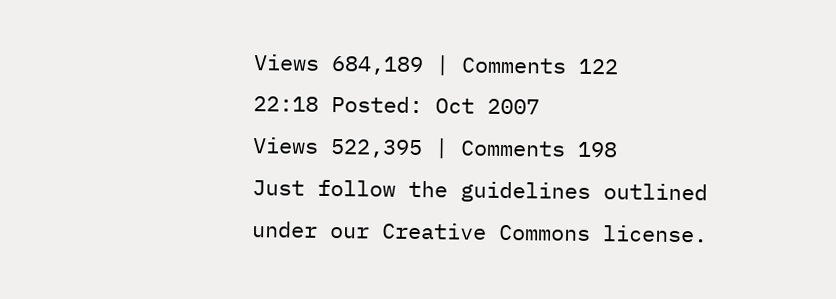Views 684,189 | Comments 122
22:18 Posted: Oct 2007
Views 522,395 | Comments 198
Just follow the guidelines outlined under our Creative Commons license.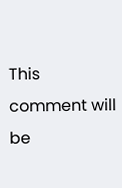This comment will be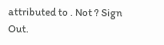attributed to . Not ? Sign Out.